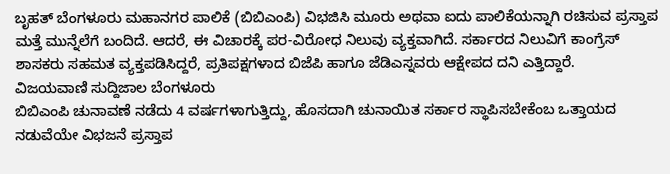ಬೃಹತ್ ಬೆಂಗಳೂರು ಮಹಾನಗರ ಪಾಲಿಕೆ (ಬಿಬಿಎಂಪಿ) ವಿಭಜಿಸಿ ಮೂರು ಅಥವಾ ಐದು ಪಾಲಿಕೆಯನ್ನಾಗಿ ರಚಿಸುವ ಪ್ರಸ್ತಾಪ ಮತ್ತೆ ಮುನ್ನೆಲೆಗೆ ಬಂದಿದೆ. ಆದರೆ, ಈ ವಿಚಾರಕ್ಕೆ ಪರ-ವಿರೋಧ ನಿಲುವು ವ್ಯಕ್ತವಾಗಿದೆ. ಸರ್ಕಾರದ ನಿಲುವಿಗೆ ಕಾಂಗ್ರೆಸ್ ಶಾಸಕರು ಸಹಮತ ವ್ಯಕ್ತಪಡಿಸಿದ್ದರೆ, ಪ್ರತಿಪಕ್ಷಗಳಾದ ಬಿಜೆಪಿ ಹಾಗೂ ಜೆಡಿಎಸ್ನವರು ಆಕ್ಷೇಪದ ದನಿ ಎತ್ತಿದ್ದಾರೆ.
ವಿಜಯವಾಣಿ ಸುದ್ದಿಜಾಲ ಬೆಂಗಳೂರು
ಬಿಬಿಎಂಪಿ ಚುನಾವಣೆ ನಡೆದು 4 ವರ್ಷಗಳಾಗುತ್ತಿದ್ದು, ಹೊಸದಾಗಿ ಚುನಾಯಿತ ಸರ್ಕಾರ ಸ್ಥಾಪಿಸಬೇಕೆಂಬ ಒತ್ತಾಯದ ನಡುವೆಯೇ ವಿಭಜನೆ ಪ್ರಸ್ತಾಪ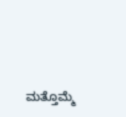ಮತ್ತೊಮ್ಮೆ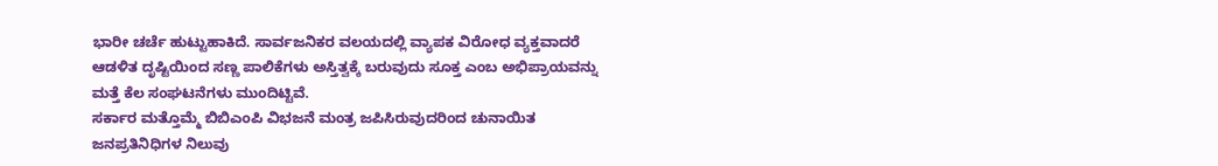ಭಾರೀ ಚರ್ಚೆ ಹುಟ್ಟುಹಾಕಿದೆ. ಸಾರ್ವಜನಿಕರ ವಲಯದಲ್ಲಿ ವ್ಯಾಪಕ ವಿರೋಧ ವ್ಯಕ್ತವಾದರೆ ಆಡಳಿತ ದೃಷ್ಟಿಯಿಂದ ಸಣ್ಣ ಪಾಲಿಕೆಗಳು ಅಸ್ತಿತ್ವಕ್ಕೆ ಬರುವುದು ಸೂಕ್ತ ಎಂಬ ಅಭಿಪ್ರಾಯವನ್ನು ಮತ್ತೆ ಕೆಲ ಸಂಘಟನೆಗಳು ಮುಂದಿಟ್ಟಿವೆ.
ಸರ್ಕಾರ ಮತ್ತೊಮ್ಮೆ ಬಿಬಿಎಂಪಿ ವಿಭಜನೆ ಮಂತ್ರ ಜಪಿಸಿರುವುದರಿಂದ ಚುನಾಯಿತ ಜನಪ್ರತಿನಿಧಿಗಳ ನಿಲುವು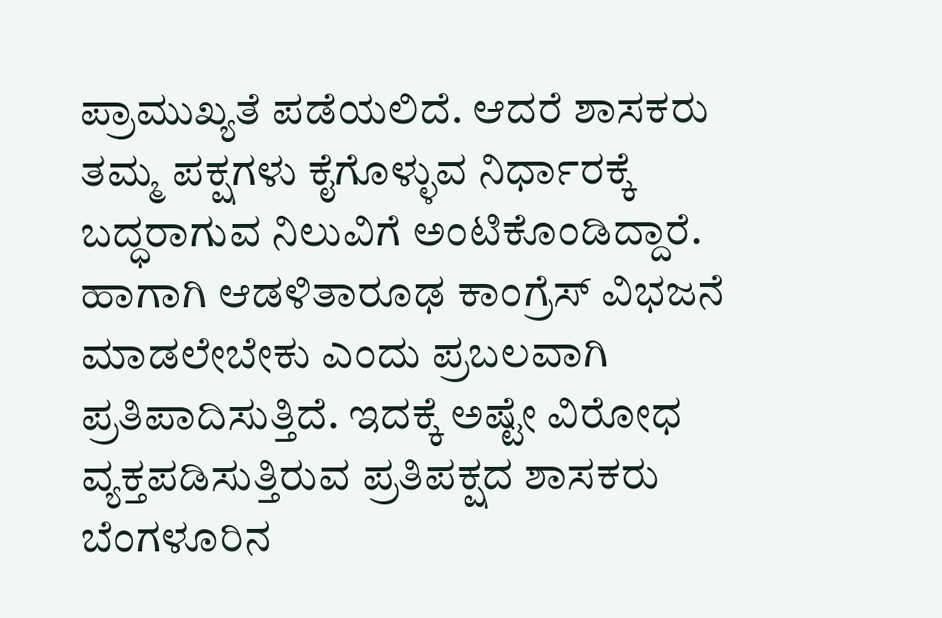ಪ್ರಾಮುಖ್ಯತೆ ಪಡೆಯಲಿದೆ. ಆದರೆ ಶಾಸಕರು ತಮ್ಮ ಪಕ್ಷಗಳು ಕೈಗೊಳ್ಳುವ ನಿರ್ಧಾರಕ್ಕೆ ಬದ್ಧರಾಗುವ ನಿಲುವಿಗೆ ಅಂಟಿಕೊಂಡಿದ್ದಾರೆ. ಹಾಗಾಗಿ ಆಡಳಿತಾರೂಢ ಕಾಂಗ್ರೆಸ್ ವಿಭಜನೆ ಮಾಡಲೇಬೇಕು ಎಂದು ಪ್ರಬಲವಾಗಿ ಪ್ರತಿಪಾದಿಸುತ್ತಿದೆ. ಇದಕ್ಕೆ ಅಷ್ಟೇ ವಿರೋಧ ವ್ಯಕ್ತಪಡಿಸುತ್ತಿರುವ ಪ್ರತಿಪಕ್ಷದ ಶಾಸಕರು ಬೆಂಗಳೂರಿನ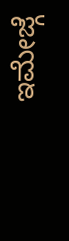ಇಮೇಜ್ಗೆ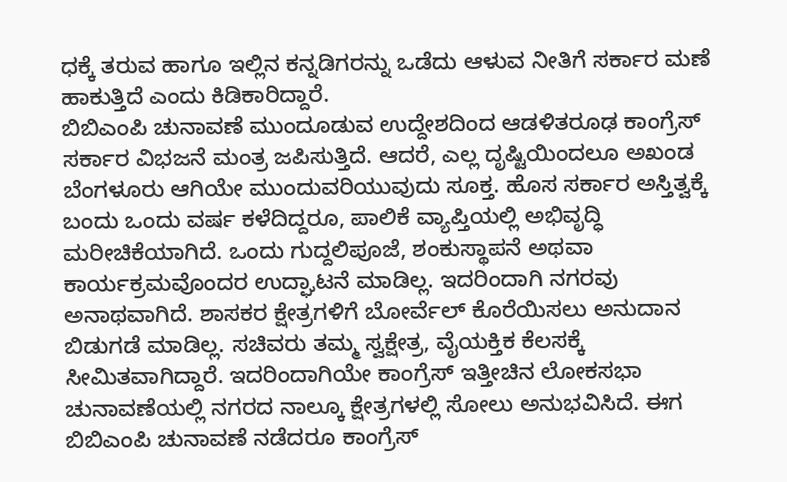ಧಕ್ಕೆ ತರುವ ಹಾಗೂ ಇಲ್ಲಿನ ಕನ್ನಡಿಗರನ್ನು ಒಡೆದು ಆಳುವ ನೀತಿಗೆ ಸರ್ಕಾರ ಮಣೆ ಹಾಕುತ್ತಿದೆ ಎಂದು ಕಿಡಿಕಾರಿದ್ದಾರೆ.
ಬಿಬಿಎಂಪಿ ಚುನಾವಣೆ ಮುಂದೂಡುವ ಉದ್ದೇಶದಿಂದ ಆಡಳಿತರೂಢ ಕಾಂಗ್ರೆಸ್ ಸರ್ಕಾರ ವಿಭಜನೆ ಮಂತ್ರ ಜಪಿಸುತ್ತಿದೆ. ಆದರೆ, ಎಲ್ಲ ದೃಷ್ಟಿಯಿಂದಲೂ ಅಖಂಡ ಬೆಂಗಳೂರು ಆಗಿಯೇ ಮುಂದುವರಿಯುವುದು ಸೂಕ್ತ. ಹೊಸ ಸರ್ಕಾರ ಅಸ್ತಿತ್ವಕ್ಕೆ ಬಂದು ಒಂದು ವರ್ಷ ಕಳೆದಿದ್ದರೂ, ಪಾಲಿಕೆ ವ್ಯಾಪ್ತಿಯಲ್ಲಿ ಅಭಿವೃದ್ಧಿ ಮರೀಚಿಕೆಯಾಗಿದೆ. ಒಂದು ಗುದ್ದಲಿಪೂಜೆ, ಶಂಕುಸ್ಥಾಪನೆ ಅಥವಾ ಕಾರ್ಯಕ್ರಮವೊಂದರ ಉದ್ಘಾಟನೆ ಮಾಡಿಲ್ಲ. ಇದರಿಂದಾಗಿ ನಗರವು ಅನಾಥವಾಗಿದೆ. ಶಾಸಕರ ಕ್ಷೇತ್ರಗಳಿಗೆ ಬೋರ್ವೆಲ್ ಕೊರೆಯಿಸಲು ಅನುದಾನ ಬಿಡುಗಡೆ ಮಾಡಿಲ್ಲ. ಸಚಿವರು ತಮ್ಮ ಸ್ವಕ್ಷೇತ್ರ, ವೈಯಕ್ತಿಕ ಕೆಲಸಕ್ಕೆ ಸೀಮಿತವಾಗಿದ್ದಾರೆ. ಇದರಿಂದಾಗಿಯೇ ಕಾಂಗ್ರೆಸ್ ಇತ್ತೀಚಿನ ಲೋಕಸಭಾ ಚುನಾವಣೆಯಲ್ಲಿ ನಗರದ ನಾಲ್ಕೂ ಕ್ಷೇತ್ರಗಳಲ್ಲಿ ಸೋಲು ಅನುಭವಿಸಿದೆ. ಈಗ ಬಿಬಿಎಂಪಿ ಚುನಾವಣೆ ನಡೆದರೂ ಕಾಂಗ್ರೆಸ್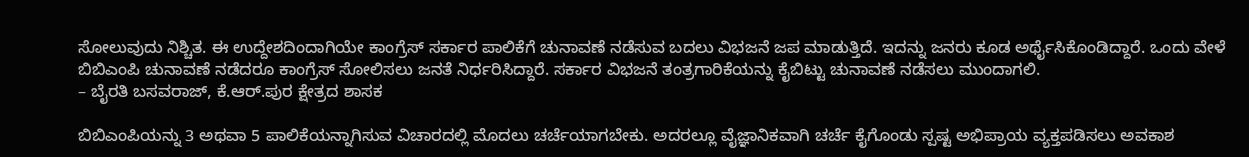ಸೋಲುವುದು ನಿಶ್ಚಿತ. ಈ ಉದ್ದೇಶದಿಂದಾಗಿಯೇ ಕಾಂಗ್ರೆಸ್ ಸರ್ಕಾರ ಪಾಲಿಕೆಗೆ ಚುನಾವಣೆ ನಡೆಸುವ ಬದಲು ವಿಭಜನೆ ಜಪ ಮಾಡುತ್ತಿದೆ. ಇದನ್ನು ಜನರು ಕೂಡ ಅರ್ಥೈಸಿಕೊಂಡಿದ್ದಾರೆ. ಒಂದು ವೇಳೆ ಬಿಬಿಎಂಪಿ ಚುನಾವಣೆ ನಡೆದರೂ ಕಾಂಗ್ರೆಸ್ ಸೋಲಿಸಲು ಜನತೆ ನಿರ್ಧರಿಸಿದ್ದಾರೆ. ಸರ್ಕಾರ ವಿಭಜನೆ ತಂತ್ರಗಾರಿಕೆಯನ್ನು ಕೈಬಿಟ್ಟು ಚುನಾವಣೆ ನಡೆಸಲು ಮುಂದಾಗಲಿ.
– ಬೈರತಿ ಬಸವರಾಜ್, ಕೆ.ಆರ್.ಪುರ ಕ್ಷೇತ್ರದ ಶಾಸಕ

ಬಿಬಿಎಂಪಿಯನ್ನು 3 ಅಥವಾ 5 ಪಾಲಿಕೆಯನ್ನಾಗಿಸುವ ವಿಚಾರದಲ್ಲಿ ಮೊದಲು ಚರ್ಚೆಯಾಗಬೇಕು. ಅದರಲ್ಲೂ ವೈಜ್ಞಾನಿಕವಾಗಿ ಚರ್ಚೆ ಕೈಗೊಂಡು ಸ್ಪಷ್ಟ ಅಭಿಪ್ರಾಯ ವ್ಯಕ್ತಪಡಿಸಲು ಅವಕಾಶ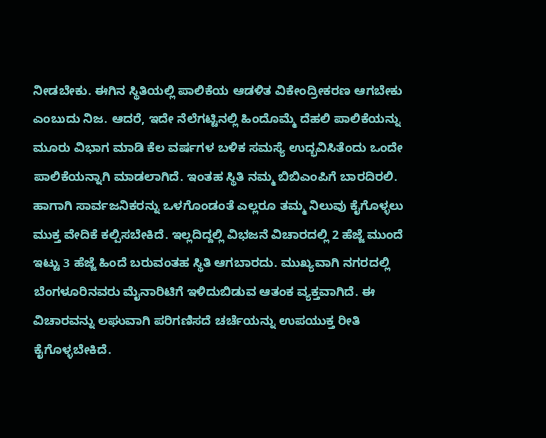ನೀಡಬೇಕು. ಈಗಿನ ಸ್ಥಿತಿಯಲ್ಲಿ ಪಾಲಿಕೆಯ ಆಡಳಿತ ವಿಕೇಂದ್ರೀಕರಣ ಆಗಬೇಕು ಎಂಬುದು ನಿಜ. ಆದರೆ, ಇದೇ ನೆಲೆಗಟ್ಟಿನಲ್ಲಿ ಹಿಂದೊಮ್ಮೆ ದೆಹಲಿ ಪಾಲಿಕೆಯನ್ನು ಮೂರು ವಿಭಾಗ ಮಾಡಿ ಕೆಲ ವರ್ಷಗಳ ಬಳಿಕ ಸಮಸ್ಯೆ ಉದ್ಭವಿಸಿತೆಂದು ಒಂದೇ ಪಾಲಿಕೆಯನ್ನಾಗಿ ಮಾಡಲಾಗಿದೆ. ಇಂತಹ ಸ್ಥಿತಿ ನಮ್ಮ ಬಿಬಿಎಂಪಿಗೆ ಬಾರದಿರಲಿ. ಹಾಗಾಗಿ ಸಾರ್ವಜನಿಕರನ್ನು ಒಳಗೊಂಡಂತೆ ಎಲ್ಲರೂ ತಮ್ಮ ನಿಲುವು ಕೈಗೊಳ್ಳಲು ಮುಕ್ತ ವೇದಿಕೆ ಕಲ್ಪಿಸಬೇಕಿದೆ. ಇಲ್ಲದಿದ್ದಲ್ಲಿ ವಿಭಜನೆ ವಿಚಾರದಲ್ಲಿ 2 ಹೆಜ್ಜೆ ಮುಂದೆ ಇಟ್ಟು 3 ಹೆಜ್ಜೆ ಹಿಂದೆ ಬರುವಂತಹ ಸ್ಥಿತಿ ಆಗಬಾರದು. ಮುಖ್ಯವಾಗಿ ನಗರದಲ್ಲಿ ಬೆಂಗಳೂರಿನವರು ಮೈನಾರಿಟಿಗೆ ಇಳಿದುಬಿಡುವ ಆತಂಕ ವ್ಯಕ್ತವಾಗಿದೆ. ಈ ವಿಚಾರವನ್ನು ಲಘುವಾಗಿ ಪರಿಗಣಿಸದೆ ಚರ್ಚೆಯನ್ನು ಉಪಯುಕ್ತ ರೀತಿ ಕೈಗೊಳ್ಳಬೇಕಿದೆ.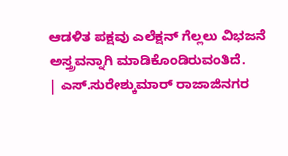ಆಡಳಿತ ಪಕ್ಷವು ಎಲೆಕ್ಷನ್ ಗೆಲ್ಲಲು ವಿಭಜನೆ ಅಸ್ತ್ರವನ್ನಾಗಿ ಮಾಡಿಕೊಂಡಿರುವಂತಿದೆ.
| ಎಸ್.ಸುರೇಶ್ಕುಮಾರ್ ರಾಜಾಜಿನಗರ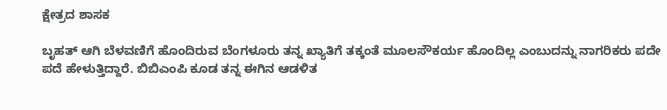ಕ್ಷೇತ್ರದ ಶಾಸಕ

ಬೃಹತ್ ಆಗಿ ಬೆಳವಣಿಗೆ ಹೊಂದಿರುವ ಬೆಂಗಳೂರು ತನ್ನ ಖ್ಯಾತಿಗೆ ತಕ್ಕಂತೆ ಮೂಲಸೌಕರ್ಯ ಹೊಂದಿಲ್ಲ ಎಂಬುದನ್ನು ನಾಗರಿಕರು ಪದೇ ಪದೆ ಹೇಳುತ್ತಿದ್ದಾರೆ. ಬಿಬಿಎಂಪಿ ಕೂಡ ತನ್ನ ಈಗಿನ ಆಡಳಿತ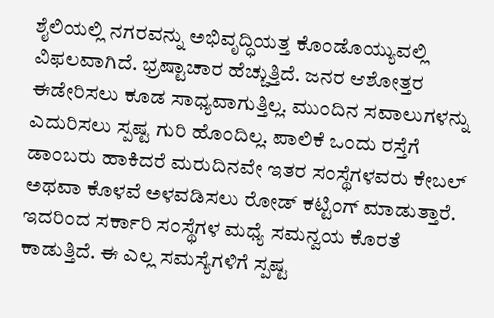ಶೈಲಿಯಲ್ಲಿ ನಗರವನ್ನು ಅಭಿವೃದ್ಧಿಯತ್ತ ಕೊಂಡೊಯ್ಯುವಲ್ಲಿ ವಿಫಲವಾಗಿದೆ. ಭ್ರಷ್ಟಾಚಾರ ಹೆಚ್ಚುತ್ತಿದೆ. ಜನರ ಆಶೋತ್ತರ ಈಡೇರಿಸಲು ಕೂಡ ಸಾಧ್ಯವಾಗುತ್ತಿಲ್ಲ. ಮುಂದಿನ ಸವಾಲುಗಳನ್ನು ಎದುರಿಸಲು ಸ್ಪಷ್ಟ ಗುರಿ ಹೊಂದಿಲ್ಲ. ಪಾಲಿಕೆ ಒಂದು ರಸ್ತೆಗೆ ಡಾಂಬರು ಹಾಕಿದರೆ ಮರುದಿನವೇ ಇತರ ಸಂಸ್ಥೆಗಳವರು ಕೇಬಲ್ ಅಥವಾ ಕೊಳವೆ ಅಳವಡಿಸಲು ರೋಡ್ ಕಟ್ಟಿಂಗ್ ಮಾಡುತ್ತಾರೆ. ಇದರಿಂದ ಸರ್ಕಾರಿ ಸಂಸ್ಥೆಗಳ ಮಧ್ಯೆ ಸಮನ್ವಯ ಕೊರತೆ ಕಾಡುತ್ತಿದೆ. ಈ ಎಲ್ಲ ಸಮಸ್ಯೆಗಳಿಗೆ ಸ್ಪಷ್ಟ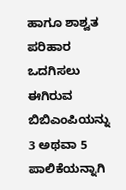ಹಾಗೂ ಶಾಶ್ವತ ಪರಿಹಾರ ಒದಗಿಸಲು ಈಗಿರುವ ಬಿಬಿಎಂಪಿಯನ್ನು 3 ಅಥವಾ 5 ಪಾಲಿಕೆಯನ್ನಾಗಿ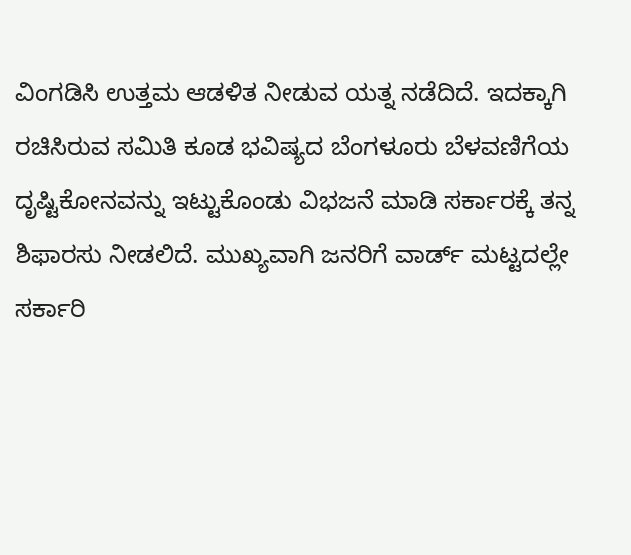ವಿಂಗಡಿಸಿ ಉತ್ತಮ ಆಡಳಿತ ನೀಡುವ ಯತ್ನ ನಡೆದಿದೆ. ಇದಕ್ಕಾಗಿ ರಚಿಸಿರುವ ಸಮಿತಿ ಕೂಡ ಭವಿಷ್ಯದ ಬೆಂಗಳೂರು ಬೆಳವಣಿಗೆಯ ದೃಷ್ಟಿಕೋನವನ್ನು ಇಟ್ಟುಕೊಂಡು ವಿಭಜನೆ ಮಾಡಿ ಸರ್ಕಾರಕ್ಕೆ ತನ್ನ ಶಿಫಾರಸು ನೀಡಲಿದೆ. ಮುಖ್ಯವಾಗಿ ಜನರಿಗೆ ವಾರ್ಡ್ ಮಟ್ಟದಲ್ಲೇ ಸರ್ಕಾರಿ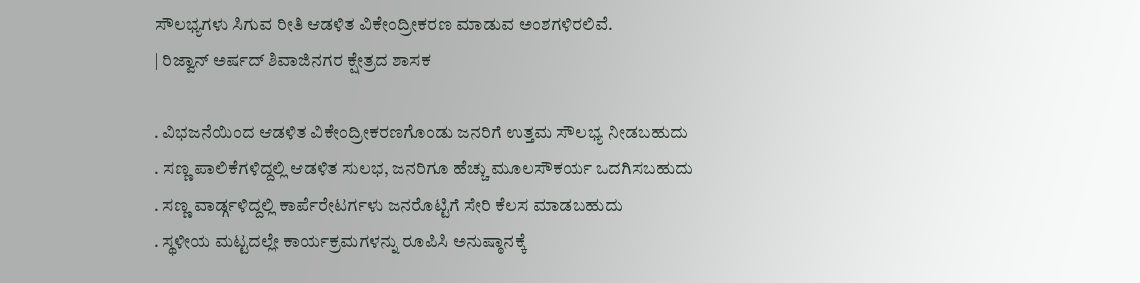ಸೌಲಭ್ಯಗಳು ಸಿಗುವ ರೀತಿ ಆಡಳಿತ ವಿಕೇಂದ್ರೀಕರಣ ಮಾಡುವ ಅಂಶಗಳಿರಲಿವೆ.
| ರಿಜ್ವಾನ್ ಅರ್ಷದ್ ಶಿವಾಜಿನಗರ ಕ್ಷೇತ್ರದ ಶಾಸಕ

. ವಿಭಜನೆಯಿಂದ ಆಡಳಿತ ವಿಕೇಂದ್ರೀಕರಣಗೊಂಡು ಜನರಿಗೆ ಉತ್ತಮ ಸೌಲಭ್ಯ ನೀಡಬಹುದು
. ಸಣ್ಣ ಪಾಲಿಕೆಗಳಿದ್ದಲ್ಲಿ ಆಡಳಿತ ಸುಲಭ, ಜನರಿಗೂ ಹೆಚ್ಚು ಮೂಲಸೌಕರ್ಯ ಒದಗಿಸಬಹುದು
. ಸಣ್ಣ ವಾರ್ಡ್ಗಳಿದ್ದಲ್ಲಿ ಕಾರ್ಪೆರೇಟರ್ಗಳು ಜನರೊಟ್ಟಿಗೆ ಸೇರಿ ಕೆಲಸ ಮಾಡಬಹುದು
. ಸ್ಥಳೀಯ ಮಟ್ಟದಲ್ಲೇ ಕಾರ್ಯಕ್ರಮಗಳನ್ನು ರೂಪಿಸಿ ಅನುಷ್ಠಾನಕ್ಕೆ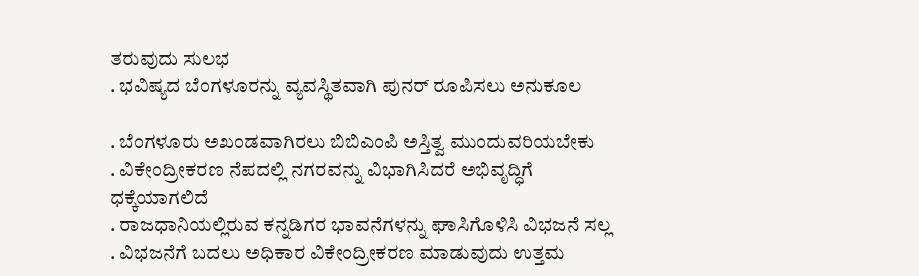ತರುವುದು ಸುಲಭ
. ಭವಿಷ್ಯದ ಬೆಂಗಳೂರನ್ನು ವ್ಯವಸ್ಥಿತವಾಗಿ ಪುನರ್ ರೂಪಿಸಲು ಅನುಕೂಲ

. ಬೆಂಗಳೂರು ಅಖಂಡವಾಗಿರಲು ಬಿಬಿಎಂಪಿ ಅಸ್ತಿತ್ವ ಮುಂದುವರಿಯಬೇಕು
. ವಿಕೇಂದ್ರೀಕರಣ ನೆಪದಲ್ಲಿ ನಗರವನ್ನು ವಿಭಾಗಿಸಿದರೆ ಅಭಿವೃದ್ಧಿಗೆ ಧಕ್ಕೆಯಾಗಲಿದೆ
. ರಾಜಧಾನಿಯಲ್ಲಿರುವ ಕನ್ನಡಿಗರ ಭಾವನೆಗಳನ್ನು ಘಾಸಿಗೊಳಿಸಿ ವಿಭಜನೆ ಸಲ್ಲ
. ವಿಭಜನೆಗೆ ಬದಲು ಅಧಿಕಾರ ವಿಕೇಂದ್ರೀಕರಣ ಮಾಡುವುದು ಉತ್ತಮ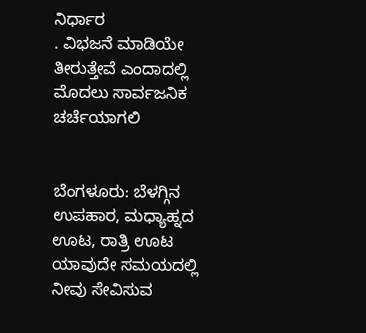ನಿರ್ಧಾರ
. ವಿಭಜನೆ ಮಾಡಿಯೇ ತೀರುತ್ತೇವೆ ಎಂದಾದಲ್ಲಿ ಮೊದಲು ಸಾರ್ವಜನಿಕ ಚರ್ಚೆಯಾಗಲಿ


ಬೆಂಗಳೂರು: ಬೆಳಗ್ಗಿನ ಉಪಹಾರ, ಮಧ್ಯಾಹ್ನದ ಊಟ, ರಾತ್ರಿ ಊಟ ಯಾವುದೇ ಸಮಯದಲ್ಲಿ ನೀವು ಸೇವಿಸುವ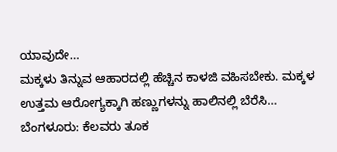ಯಾವುದೇ…
ಮಕ್ಕಳು ತಿನ್ನುವ ಆಹಾರದಲ್ಲಿ ಹೆಚ್ಚಿನ ಕಾಳಜಿ ವಹಿಸಬೇಕು. ಮಕ್ಕಳ ಉತ್ತಮ ಆರೋಗ್ಯಕ್ಕಾಗಿ ಹಣ್ಣುಗಳನ್ನು ಹಾಲಿನಲ್ಲಿ ಬೆರೆಸಿ…
ಬೆಂಗಳೂರು: ಕೆಲವರು ತೂಕ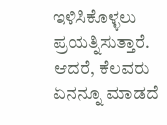ಇಳಿಸಿಕೊಳ್ಳಲು ಪ್ರಯತ್ನಿಸುತ್ತಾರೆ. ಆದರೆ, ಕೆಲವರು ಏನನ್ನೂ ಮಾಡದೆ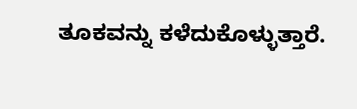ತೂಕವನ್ನು ಕಳೆದುಕೊಳ್ಳುತ್ತಾರೆ.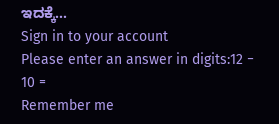ಇದಕ್ಕೆ…
Sign in to your account
Please enter an answer in digits:12 − 10 =
Remember me